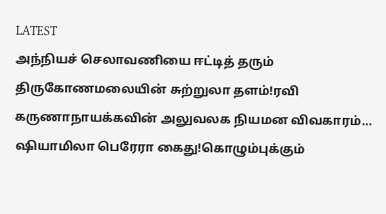LATEST
அந்நியச் செலாவணியை ஈட்டித் தரும் திருகோணமலையின் சுற்றுலா தளம்!ரவி கருணாநாயக்கவின் அலுவலக நியமன விவகாரம்… ஷியாமிலா பெரேரா கைது!கொழும்புக்கும்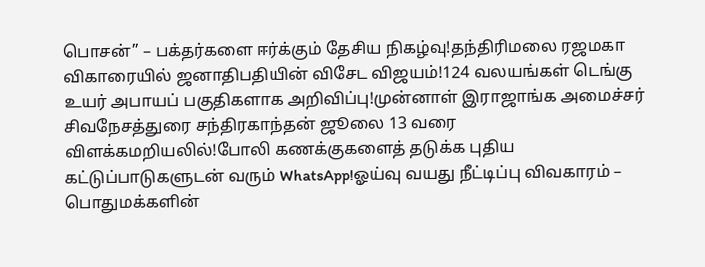பொசன்” – பக்தர்களை ஈர்க்கும் தேசிய நிகழ்வு!தந்திரிமலை ரஜமகா விகாரையில் ஜனாதிபதியின் விசேட விஜயம்!124 வலயங்கள் டெங்கு உயர் அபாயப் பகுதிகளாக அறிவிப்பு!முன்னாள் இராஜாங்க அமைச்சர் சிவநேசத்துரை சந்திரகாந்தன் ஜூலை 13 வரை விளக்கமறியலில்!போலி கணக்குகளைத் தடுக்க புதிய கட்டுப்பாடுகளுடன் வரும் WhatsApp!ஓய்வு வயது நீட்டிப்பு விவகாரம் – பொதுமக்களின்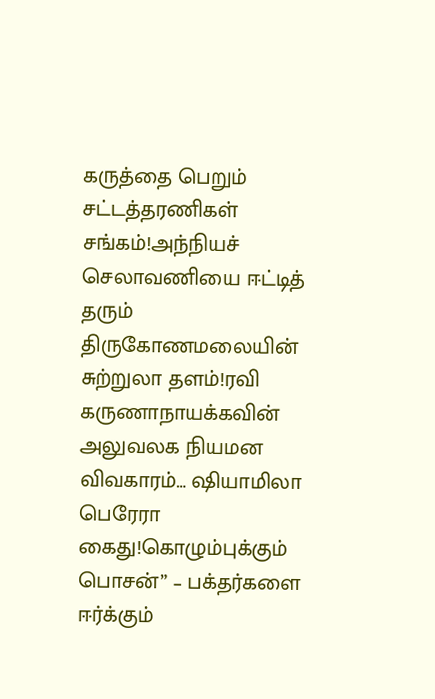கருத்தை பெறும் சட்டத்தரணிகள் சங்கம்!அந்நியச் செலாவணியை ஈட்டித் தரும் திருகோணமலையின் சுற்றுலா தளம்!ரவி கருணாநாயக்கவின் அலுவலக நியமன விவகாரம்… ஷியாமிலா பெரேரா கைது!கொழும்புக்கும் பொசன்” – பக்தர்களை ஈர்க்கும்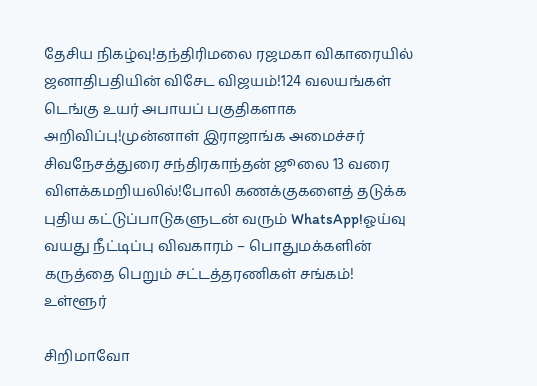தேசிய நிகழ்வு!தந்திரிமலை ரஜமகா விகாரையில் ஜனாதிபதியின் விசேட விஜயம்!124 வலயங்கள் டெங்கு உயர் அபாயப் பகுதிகளாக அறிவிப்பு!முன்னாள் இராஜாங்க அமைச்சர் சிவநேசத்துரை சந்திரகாந்தன் ஜூலை 13 வரை விளக்கமறியலில்!போலி கணக்குகளைத் தடுக்க புதிய கட்டுப்பாடுகளுடன் வரும் WhatsApp!ஓய்வு வயது நீட்டிப்பு விவகாரம் – பொதுமக்களின் கருத்தை பெறும் சட்டத்தரணிகள் சங்கம்!
உள்ளூர்

சிறிமாவோ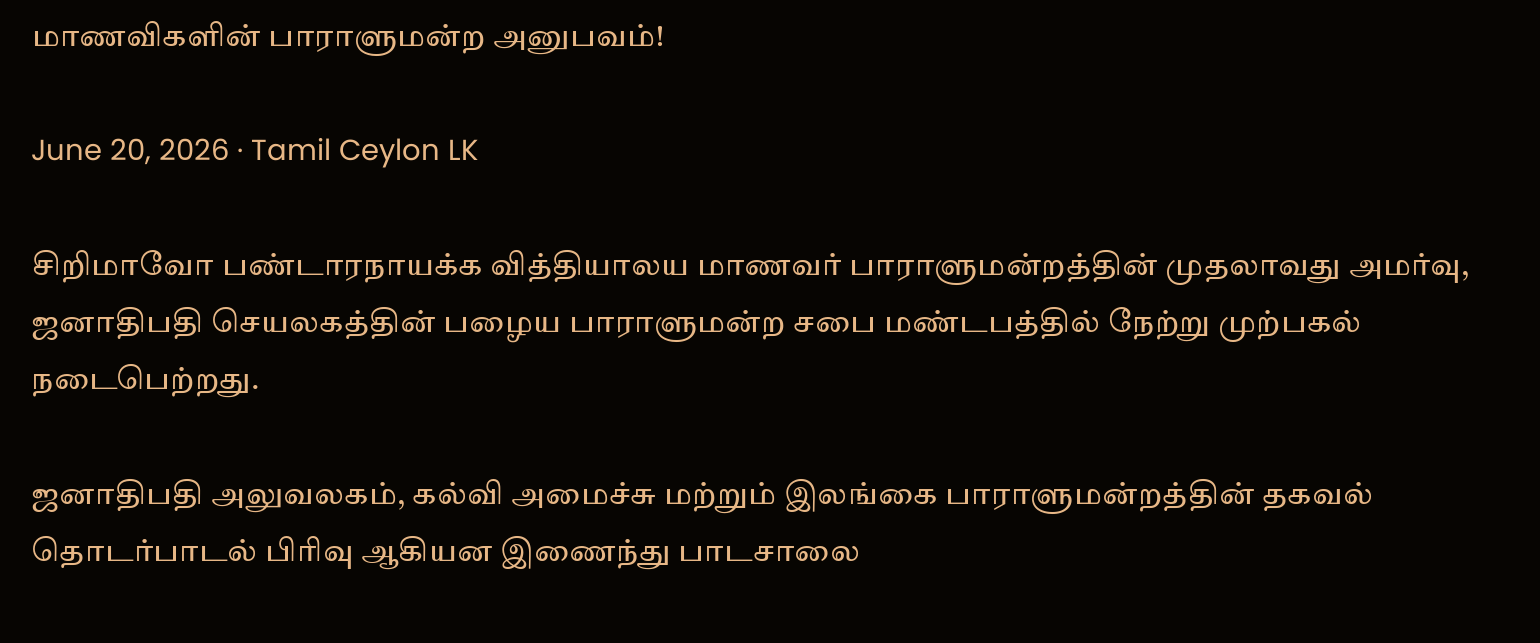மாணவிகளின் பாராளுமன்ற அனுபவம்!

June 20, 2026 · Tamil Ceylon LK

சிறிமாவோ பண்டாரநாயக்க வித்தியாலய மாணவர் பாராளுமன்றத்தின் முதலாவது அமர்வு, ஜனாதிபதி செயலகத்தின் பழைய பாராளுமன்ற சபை மண்டபத்தில் நேற்று முற்பகல் நடைபெற்றது.

ஜனாதிபதி அலுவலகம், கல்வி அமைச்சு மற்றும் இலங்கை பாராளுமன்றத்தின் தகவல் தொடர்பாடல் பிரிவு ஆகியன இணைந்து பாடசாலை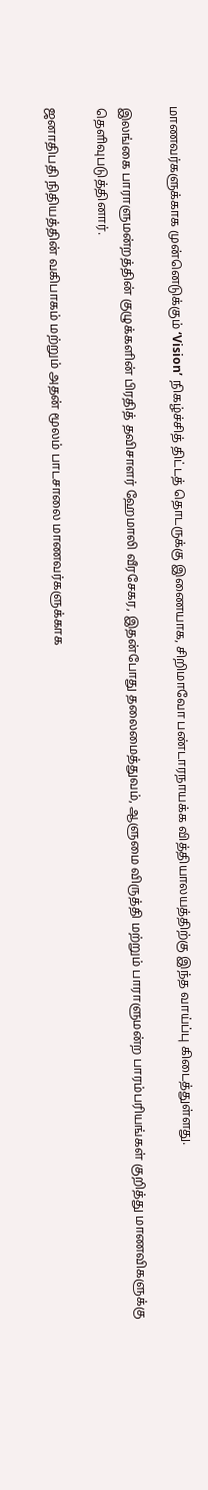மாணவர்களுக்காக முன்னெடுக்கும் ‘Vision’ நிகழ்ச்சித் திட்டத் தொடருக்கு இணையாக, சிறிமாவோ பண்டாரநாயக்க வித்தியாலயத்திற்கு இந்த வாய்ப்பு கிடைத்துள்ளது.

இலங்கை பாராளுமன்றத்தின் குழுக்களின் பிரதித் தவிசாளர் ஹேமாலி வீரசேகர, இதன்போது தலைமைத்துவம், ஆளுமை விருத்தி மற்றும் பாராளுமன்ற பாரம்பரியங்கள் குறித்து மாணவிகளுக்கு தெளிவுபடுத்தினார்.

ஜனாதிபதி நிதியத்தின் வகிபாகம் மற்றும் அதன் மூலம் பாடசாலை மாணவர்களுக்காக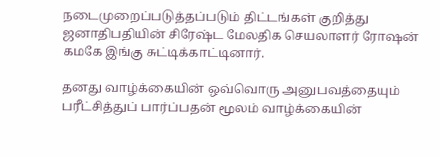நடைமுறைப்படுத்தப்படும் திட்டங்கள் குறித்து ஜனாதிபதியின் சிரேஷ்ட மேலதிக செயலாளர் ரோஷன் கமகே இங்கு சுட்டிக்காட்டினார்.

தனது வாழ்க்கையின் ஒவ்வொரு அனுபவத்தையும் பரீட்சித்துப் பார்ப்பதன் மூலம் வாழ்க்கையின்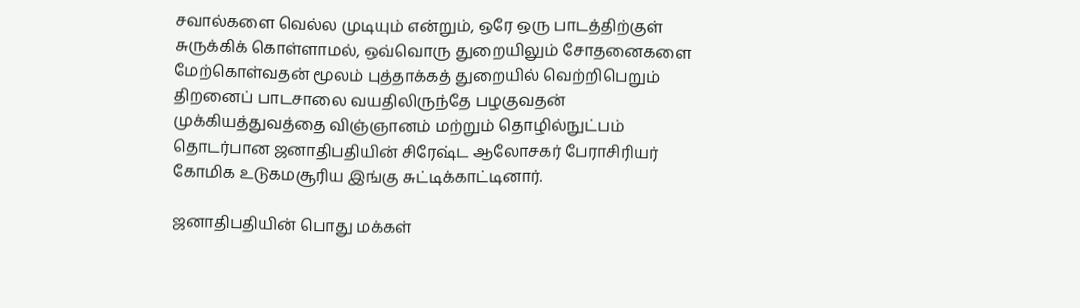சவால்களை வெல்ல முடியும் என்றும், ஒரே ஒரு பாடத்திற்குள் சுருக்கிக் கொள்ளாமல், ஒவ்வொரு துறையிலும் சோதனைகளை மேற்கொள்வதன் மூலம் புத்தாக்கத் துறையில் வெற்றிபெறும் திறனைப் பாடசாலை வயதிலிருந்தே பழகுவதன் முக்கியத்துவத்தை விஞ்ஞானம் மற்றும் தொழில்நுட்பம் தொடர்பான ஜனாதிபதியின் சிரேஷ்ட ஆலோசகர் பேராசிரியர் கோமிக உடுகமசூரிய இங்கு சுட்டிக்காட்டினார்.

ஜனாதிபதியின் பொது மக்கள்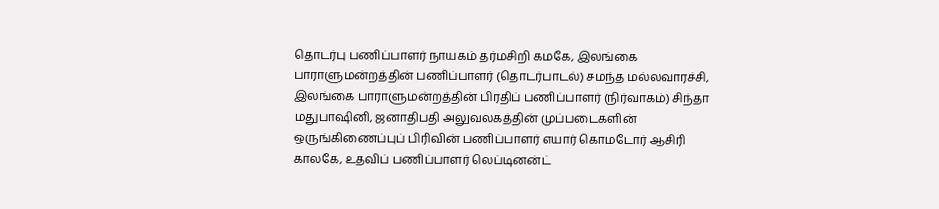தொடர்பு பணிப்பாளர் நாயகம் தர்மசிறி கமகே, இலங்கை பாராளுமன்றத்தின் பணிப்பாளர் (தொடர்பாடல்) சமந்த மல்லவாரச்சி, இலங்கை பாராளுமன்றத்தின் பிரதிப் பணிப்பாளர் (நிர்வாகம்) சிந்தா மதுபாஷினி, ஜனாதிபதி அலுவலகத்தின் முப்படைகளின் ஒருங்கிணைப்புப் பிரிவின் பணிப்பாளர் எயார் கொமடோர் ஆசிரி காலகே, உதவிப் பணிப்பாளர் லெப்டினன்ட்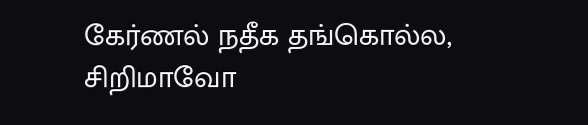கேர்ணல் நதீக தங்கொல்ல, சிறிமாவோ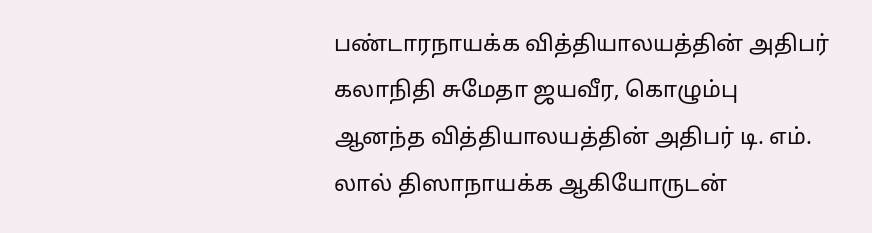பண்டாரநாயக்க வித்தியாலயத்தின் அதிபர் கலாநிதி சுமேதா ஜயவீர, கொழும்பு ஆனந்த வித்தியாலயத்தின் அதிபர் டி. எம். லால் திஸாநாயக்க ஆகியோருடன்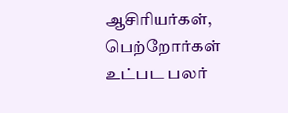ஆசிரியர்கள், பெற்றோர்கள் உட்பட பலர்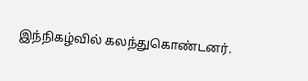இந்நிகழ்வில் கலந்துகொண்டனர்.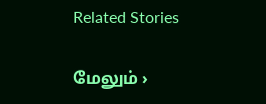Related Stories

மேலும் ›